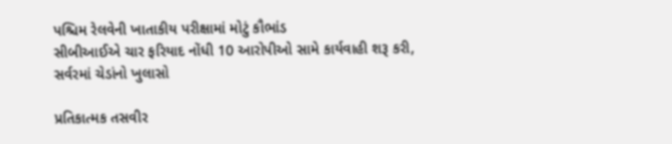પશ્ચિમ રેલવેની ખાતાકીય પરીક્ષામાં મોટું કૌભાંડ
સીબીઆઈએ ચાર ફરિયાદ નોંધી 10 આરોપીઓ સામે કાર્યવાહી શરૂ કરી, સર્વરમાં ચેડાંનો ખુલાસો

પ્રતિકાત્મક તસવીર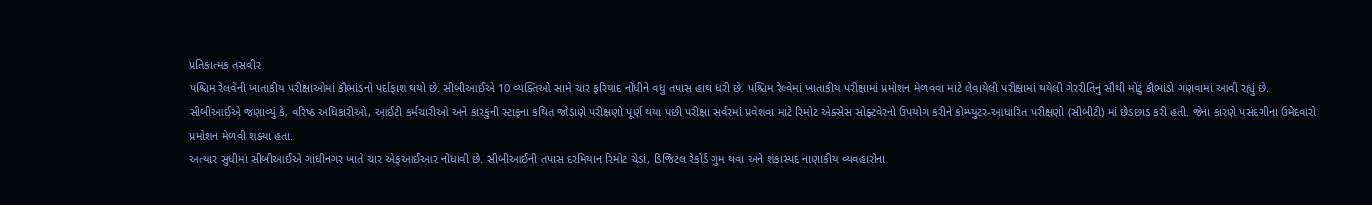પ્રતિકાત્મક તસવીર
પશ્ચિમ રેલવેની ખાતાકીય પરીક્ષાઓમાં કૌભાંડનો પર્દાફાશ થયો છે. સીબીઆઈએ 10 વ્યક્તિઓ સામે ચાર ફરિયાદ નોંધીને વધુ તપાસ હાથ ધરી છે. પશ્ચિમ રેલ્વેમાં ખાતાકીય પરીક્ષામાં પ્રમોશન મેળવવા માટે લેવાયેલી પરીક્ષામાં થયેલી ગેરરીતિનું સૌથી મોટું કૌભાંડો ગણવામાં આવી રહ્યું છે.
સીબીઆઈએ જણાવ્યું કે, વરિષ્ઠ અધિકારીઓ, આઈટી કર્મચારીઓ અને કારકુની સ્ટાફના કથિત જોડાણે પરીક્ષણો પૂર્ણ થયા પછી પરીક્ષા સર્વરમાં પ્રવેશવા માટે રિમોટ એક્સેસ સોફ્ટવેરનો ઉપયોગ કરીને કોમ્પ્યુટર-આધારિત પરીક્ષણો (સીબીટી) માં છેડછાડ કરી હતી. જેના કારણે પસંદગીના ઉમેદવારો પ્રમોશન મેળવી શક્યા હતા.
અત્યાર સુધીમાં સીબીઆઈએ ગાંધીનગર ખાતે ચાર એફઆઈઆર નોંધાવી છે. સીબીઆઈની તપાસ દરમિયાન રિમોટ ચેડાં, ડિજિટલ રેકોર્ડ ગુમ થવા અને શંકાસ્પદ નાણાકીય વ્યવહારોના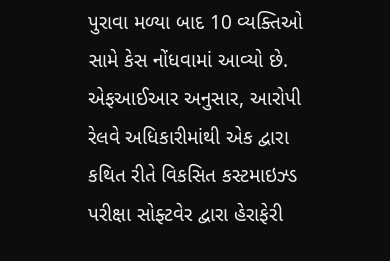પુરાવા મળ્યા બાદ 10 વ્યક્તિઓ સામે કેસ નોંધવામાં આવ્યો છે. એફઆઈઆર અનુસાર, આરોપી રેલવે અધિકારીમાંથી એક દ્વારા કથિત રીતે વિકસિત કસ્ટમાઇઝ્ડ પરીક્ષા સોફ્ટવેર દ્વારા હેરાફેરી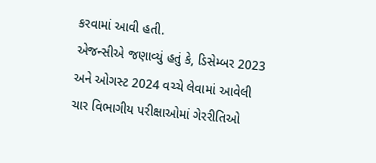કરવામાં આવી હતી.
એજન્સીએ જણાવ્યું હતું કે, ડિસેમ્બર 2023 અને ઓગસ્ટ 2024 વચ્ચે લેવામાં આવેલી ચાર વિભાગીય પરીક્ષાઓમાં ગેરરીતિઓ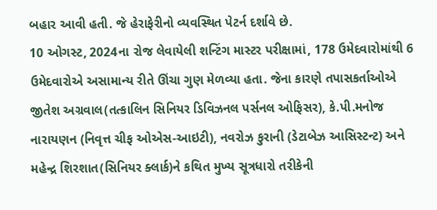બહાર આવી હતી. જે હેરાફેરીનો વ્યવસ્થિત પેટર્ન દર્શાવે છે.
10 ઓગસ્ટ, 2024ના રોજ લેવાયેલી શન્ટિંગ માસ્ટર પરીક્ષામાં, 178 ઉમેદવારોમાંથી 6 ઉમેદવારોએ અસામાન્ય રીતે ઊંચા ગુણ મેળવ્યા હતા. જેના કારણે તપાસકર્તાઓએ જીતેશ અગ્રવાલ(તત્કાલિન સિનિયર ડિવિઝનલ પર્સનલ ઓફિસર), કે.પી.મનોજ નારાયણન (નિવૃત્ત ચીફ ઓએસ-આઇટી), નવરોઝ કુરાની (ડેટાબેઝ આસિસ્ટન્ટ) અને મહેન્દ્ર શિરશાત(સિનિયર ક્લાર્ક)ને કથિત મુખ્ય સૂત્રધારો તરીકેની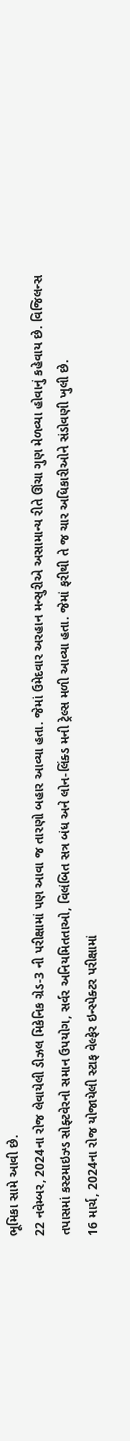ભૂમિકા સામે આવી છે.
22 નવેમ્બર, 2024ના રોજ લેવાયેલી ડીઝલ મિકેનિક ગ્રેડ-3 ની પરીક્ષામાં પણ આવા જ તારણો બહાર આવ્યા હતા. જેમાં ઉમેદવાર અરહાન મન્સુરીએ અસામાન્ય રીતે ઊંચા ગુણ મેળવ્યા હોવાનું કહેવાય છે. વિજિલન્સ તપાસમાં કસ્ટમાઇઝ્ડ સોફ્ટવેરનો સમાન ઉપયોગ, સર્વર અનિયમિતતાઓ, વિલંબિત સત્ર બંધ અને લોન-લિંક્ડ મની ટ્રેલ્સ મળી આવ્યા હતા. જેમાં ફરીથી તે જ ચાર અધિકારીઓને સંડોવણી ખુલી છે.
16 માર્ચ, 2024ના રોજ યોજાયેલી સ્ટાફ વેલ્ફેર ઇન્સ્પેક્ટર પરીક્ષામાં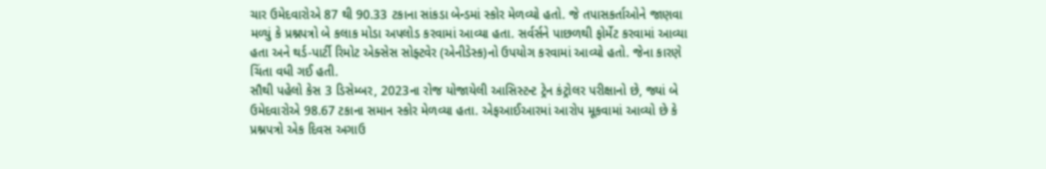ચાર ઉમેદવારોએ 87 થી 90.33 ટકાના સાંકડા બેન્ડમાં સ્કોર મેળવ્યો હતો. જે તપાસકર્તાઓને જાણવા મળ્યું કે પ્રશ્નપત્રો બે કલાક મોડા અપલોડ કરવામાં આવ્યા હતા. સર્વર્સને પાછળથી ફોર્મેટ કરવામાં આવ્યા હતા અને થર્ડ-પાર્ટી રિમોટ એક્સેસ સોફ્ટવેર (એનીડેસ્ક)નો ઉપયોગ કરવામાં આવ્યો હતો. જેના કારણે ચિંતા વધી ગઈ હતી.
સૌથી પહેલો કેસ 3 ડિસેમ્બર, 2023ના રોજ યોજાયેલી આસિસ્ટન્ટ ટ્રેન કંટ્રોલર પરીક્ષાનો છે, જ્યાં બે ઉમેદવારોએ 98.67 ટકાના સમાન સ્કોર મેળવ્યા હતા. એફઆઈઆરમાં આરોપ મૂકવામાં આવ્યો છે કે પ્રશ્નપત્રો એક દિવસ અગાઉ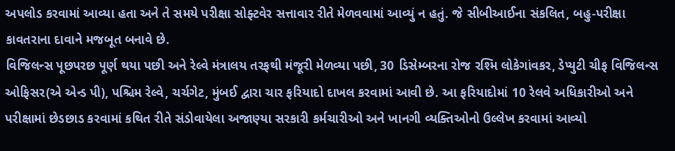અપલોડ કરવામાં આવ્યા હતા અને તે સમયે પરીક્ષા સોફ્ટવેર સત્તાવાર રીતે મેળવવામાં આવ્યું ન હતું. જે સીબીઆઈના સંકલિત, બહુ-પરીક્ષા કાવતરાના દાવાને મજબૂત બનાવે છે.
વિજિલન્સ પૂછપરછ પૂર્ણ થયા પછી અને રેલ્વે મંત્રાલય તરફથી મંજૂરી મેળવ્યા પછી, 30 ડિસેમ્બરના રોજ રશ્મિ લોકેગાંવકર, ડેપ્યુટી ચીફ વિજિલન્સ ઓફિસર(એ એન્ડ પી), પશ્ચિમ રેલ્વે, ચર્ચગેટ, મુંબઈ દ્વારા ચાર ફરિયાદો દાખલ કરવામાં આવી છે. આ ફરિયાદોમાં 10 રેલવે અધિકારીઓ અને પરીક્ષામાં છેડછાડ કરવામાં કથિત રીતે સંડોવાયેલા અજાણ્યા સરકારી કર્મચારીઓ અને ખાનગી વ્યક્તિઓનો ઉલ્લેખ કરવામાં આવ્યો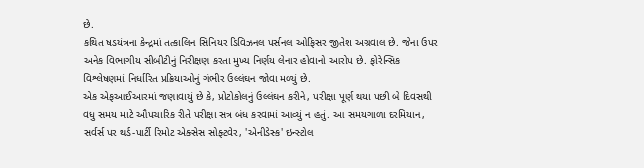છે.
કથિત ષડયંત્રના કેન્દ્રમાં તત્કાલિન સિનિયર ડિવિઝનલ પર્સનલ ઓફિસર જીતેશ અગ્રવાલ છે. જેના ઉપર અનેક વિભાગીય સીબીટીનું નિરીક્ષણ કરતા મુખ્ય નિર્ણય લેનાર હોવાનો આરોપ છે. ફોરેન્સિક વિશ્લેષણમાં નિર્ધારિત પ્રક્રિયાઓનું ગંભીર ઉલ્લંઘન જોવા મળ્યું છે.
એક એફઆઈઆરમાં જણાવાયું છે કે, પ્રોટોકોલનું ઉલ્લંઘન કરીને, પરીક્ષા પૂર્ણ થયા પછી બે દિવસથી વધુ સમય માટે ઔપચારિક રીતે પરીક્ષા સત્ર બંધ કરવામાં આવ્યું ન હતું. આ સમયગાળા દરમિયાન, સર્વર્સ પર થર્ડ-પાર્ટી રિમોટ એક્સેસ સોફ્ટવેર, 'એનીડેસ્ક' ઇન્સ્ટોલ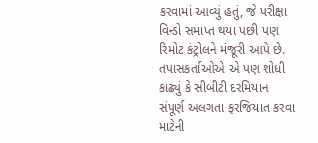કરવામાં આવ્યું હતું, જે પરીક્ષા વિન્ડો સમાપ્ત થયા પછી પણ રિમોટ કંટ્રોલને મંજૂરી આપે છે.
તપાસકર્તાઓએ એ પણ શોધી કાઢ્યું કે સીબીટી દરમિયાન સંપૂર્ણ અલગતા ફરજિયાત કરવા માટેની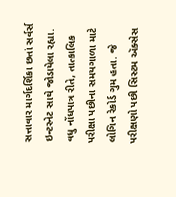સત્તાવાર માર્ગદર્શિકા છતાં સર્વર્સ ઇન્ટરનેટ સાથે જોડાયેલા રહ્યા. વધુ નોંધપાત્ર રીતે, તાત્કાલિક પરીક્ષા પછીના સમયગાળા માટે લોગિન રેકોર્ડ ગુમ હતા. જે પરીક્ષણો પછી સિસ્ટમ ઍક્સેસ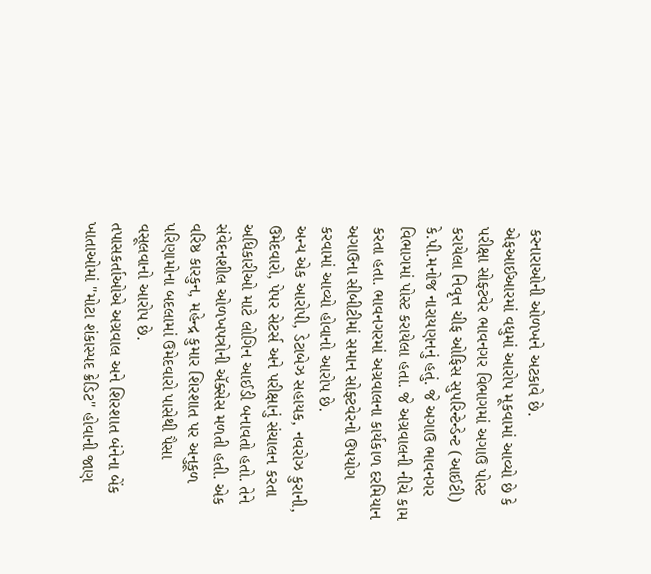કરનારાઓની ઓળખને અટકાવે છે.
એફઆઈઆરમાં વધુમાં આરોપ મૂકવામાં આવ્યો છે કે પરીક્ષા સોફ્ટવેર ભાવનગર વિભાગમાં અગાઉ પોસ્ટ કરાયેલા નિવૃત્ત ચીફ ઓફિસ સુપરિન્ટેન્ડેન્ટ (આઈટી) કે.પી.મનોજ નારાયણનનું હતું. જે અગાઉ ભાવનગર વિભાગમાં પોસ્ટ કરાયેલા હતા. જે અગ્રવાલની નીચે કામ કરતા હતા. ભાવનગરમાં અગ્રવાલના કાર્યકાળ દરમિયાન અગાઉના સીબીટીમાં સમાન સોફ્ટવેરનો ઉપયોગ કરવામાં આવ્યો હોવાનો આરોપ છે.
અન્ય એક આરોપી, ડેટાબેઝ સહાયક, નવરોઝ કુરાની, ઉમેદવારો, પેપર સેટર્સ અને પરીક્ષાનું સંચાલન કરતા અધિકારીઓ માટે લોગિન આઈડી બનાવતો હતો. તેને સંવેદનશીલ ઓળખપત્રોની ઍક્સેસ મળતી હતી. એક વરિષ્ઠ કારકુન, મહેન્દ્ર કુમાર શિરશાત પર અનુકૂળ પરિણામોના બદલામાં ઉમેદવારો પાસેથી પૈસા વસૂલવાનો આરોપ છે.
તપાસકર્તાઓએ અગ્રવાલ અને શિરશાત બંનેના બેંક ખાતાઓમાં "મોટા શંકાસ્પદ ક્રેડિટ" હોવાની જાણ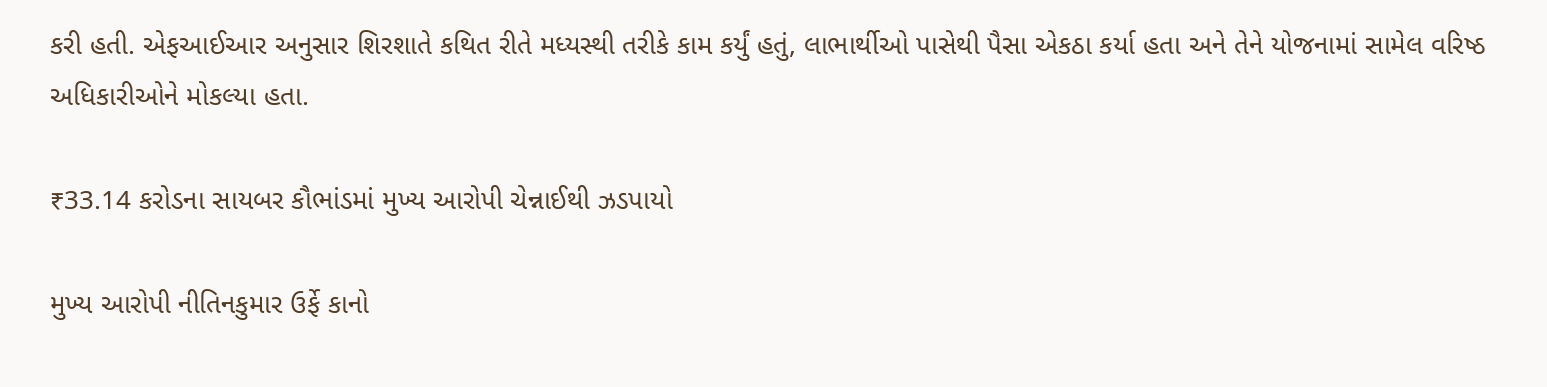કરી હતી. એફઆઈઆર અનુસાર શિરશાતે કથિત રીતે મધ્યસ્થી તરીકે કામ કર્યું હતું, લાભાર્થીઓ પાસેથી પૈસા એકઠા કર્યા હતા અને તેને યોજનામાં સામેલ વરિષ્ઠ અધિકારીઓને મોકલ્યા હતા.

₹33.14 કરોડના સાયબર કૌભાંડમાં મુખ્ય આરોપી ચેન્નાઈથી ઝડપાયો

મુખ્ય આરોપી નીતિનકુમાર ઉર્ફે કાનો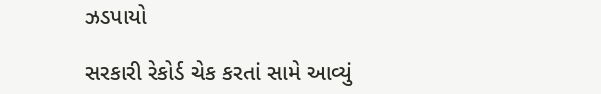ઝડપાયો

સરકારી રેકોર્ડ ચેક કરતાં સામે આવ્યું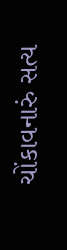ચોંકાવનારું સત્ય